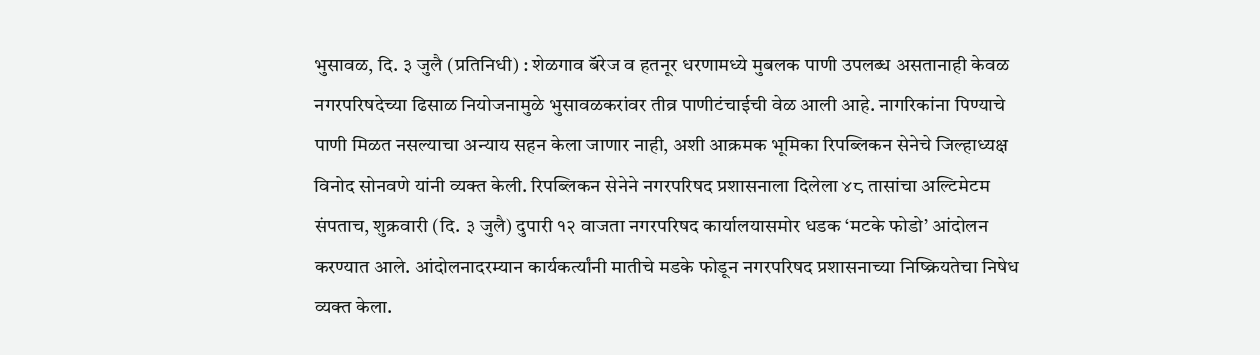भुसावळ, दि. ३ जुलै (प्रतिनिधी) : शेळगाव बॅरेज व हतनूर धरणामध्ये मुबलक पाणी उपलब्ध असतानाही केवळ नगरपरिषदेच्या ढिसाळ नियोजनामुळे भुसावळकरांवर तीव्र पाणीटंचाईची वेळ आली आहे. नागरिकांना पिण्याचे पाणी मिळत नसल्याचा अन्याय सहन केला जाणार नाही, अशी आक्रमक भूमिका रिपब्लिकन सेनेचे जिल्हाध्यक्ष विनोद सोनवणे यांनी व्यक्त केली. रिपब्लिकन सेनेने नगरपरिषद प्रशासनाला दिलेला ४८ तासांचा अल्टिमेटम संपताच, शुक्रवारी (दि. ३ जुलै) दुपारी १२ वाजता नगरपरिषद कार्यालयासमोर धडक ‘मटके फोडो’ आंदोलन करण्यात आले. आंदोलनादरम्यान कार्यकर्त्यांनी मातीचे मडके फोडून नगरपरिषद प्रशासनाच्या निष्क्रियतेचा निषेध व्यक्त केला.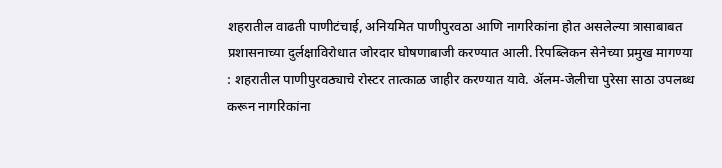शहरातील वाढती पाणीटंचाई, अनियमित पाणीपुरवठा आणि नागरिकांना होत असलेल्या त्रासाबाबत प्रशासनाच्या दुर्लक्षाविरोधात जोरदार घोषणाबाजी करण्यात आली. रिपब्लिकन सेनेच्या प्रमुख मागण्या : शहरातील पाणीपुरवठ्याचे रोस्टर तात्काळ जाहीर करण्यात यावे. ॲलम-जेलीचा पुरेसा साठा उपलब्ध करून नागरिकांना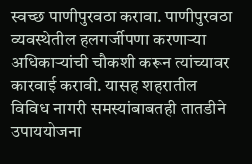स्वच्छ पाणीपुरवठा करावा. पाणीपुरवठा व्यवस्थेतील हलगर्जीपणा करणाऱ्या अधिकाऱ्यांची चौकशी करून त्यांच्यावर कारवाई करावी. यासह शहरातील विविध नागरी समस्यांबाबतही तातडीने उपाययोजना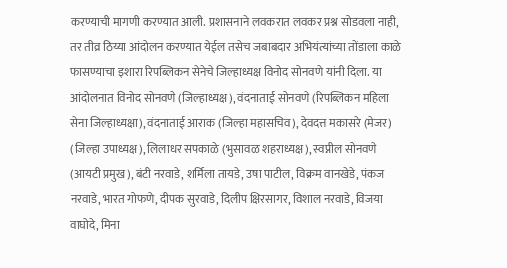करण्याची मागणी करण्यात आली. प्रशासनाने लवकरात लवकर प्रश्न सोडवला नाही, तर तीव्र ठिय्या आंदोलन करण्यात येईल तसेच जबाबदार अभियंत्यांच्या तोंडाला काळे फासण्याचा इशारा रिपब्लिकन सेनेचे जिल्हाध्यक्ष विनोद सोनवणे यांनी दिला. या आंदोलनात विनोद सोनवणे (जिल्हाध्यक्ष), वंदनाताई सोनवणे (रिपब्लिकन महिला सेना जिल्हाध्यक्षा), वंदनाताई आराक (जिल्हा महासचिव), देवदत्त मकासरे (मेजर) (जिल्हा उपाध्यक्ष), लिलाधर सपकाळे (भुसावळ शहराध्यक्ष), स्वप्नील सोनवणे (आयटी प्रमुख), बंटी नरवाडे, शर्मिला तायडे, उषा पाटील, विक्रम वानखेडे, पंकज नरवाडे, भारत गोफणे, दीपक सुरवाडे, दिलीप क्षिरसागर, विशाल नरवाडे, विजया वाघोदे, मिना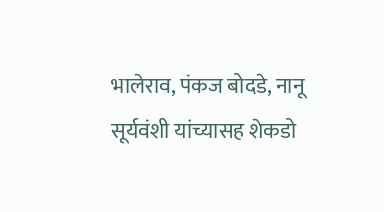भालेराव, पंकज बोदडे, नानू सूर्यवंशी यांच्यासह शेकडो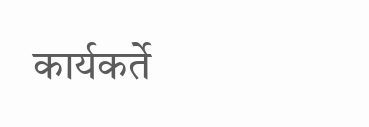कार्यकर्ते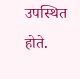उपस्थित होते.